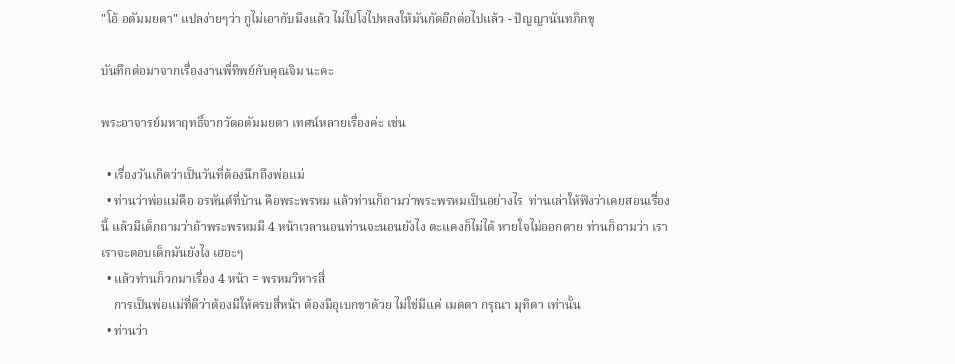"โอ้ อตัมมยตา" แปลง่ายๆว่า กูไม่เอากับมึงแล้ว ไม่ไปโง่ไปหลงให้มันกัดอีกต่อไปแล้ว - ปัญญานันทภิกขุ

บันทึกต่อมาจากเรื่องงานพี่ทิพย์กับคุณจิม นะคะ

พระอาจารย์มหาฤทธิ์จากวัดอตัมมยตา เทศน์หลายเรื่องค่ะ เช่น

  • เรื่องวันเกิดว่าเป็นวันที่ต้องนึกถึงพ่อแม่
  • ท่านว่าพ่อแม่คือ อรหันต์ที่บ้าน คือพระพรหม แล้วท่านก็ถามว่าพระพรหมเป็นอย่างไร  ท่านเล่าให้ฟังว่าเคยสอนเรื่องนี้ แล้วมีเด็กถามว่าถ้าพระพรหมมี 4 หน้าเวลานอนท่านจะนอนยังไง ตะแคงก็ไม่ได้ หายใจไม่ออกตาย ท่านก็ถามว่า เราเราจะตอบเด็กมันยังไง เฮอะๆ
  • แล้วท่านก็วกมาเรื่อง 4 หน้า = พรหมวิหารสี่
    การเป็นพ่อแม่ที่ดีว่าต้องมีให้ครบสี่หน้า ต้องมีอุเบกขาด้วย ไม่ใช่มีแค่ เมตตา กรุณา มุทิตา เท่านั้น
  • ท่านว่า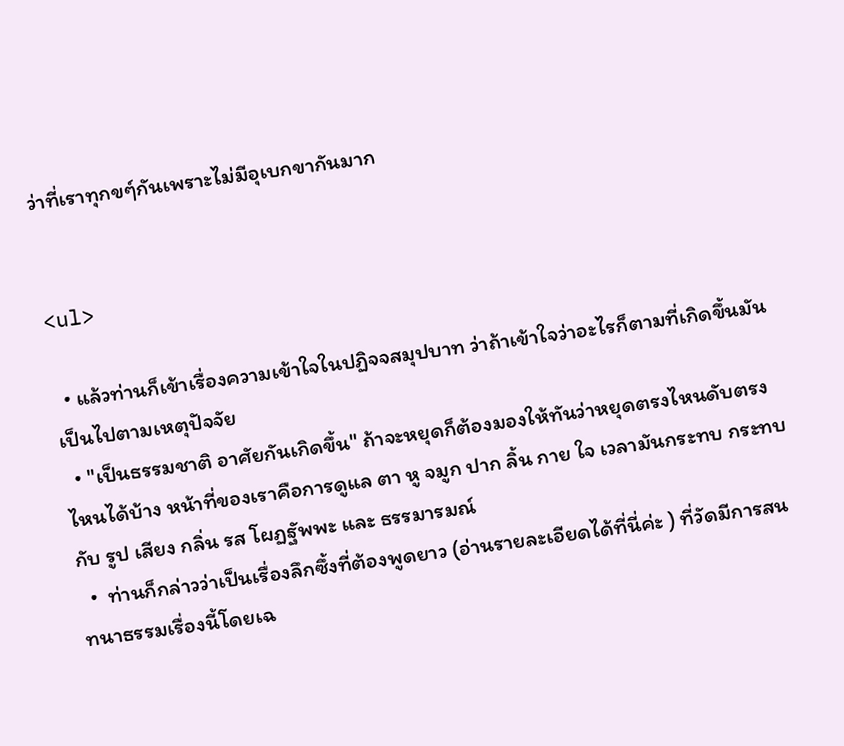ว่าที่เราทุกขๆ์กันเพราะไม่มีอุเบกขากันมาก


<ul>

  • แล้วท่านก็เข้าเรื่องความเข้าใจในปฏิจจสมุปบาท ว่าถ้าเข้าใจว่าอะไรก็ตามที่เกิดขึ้นมันเป็นไปตามเหตุปัจจัย
  • "เป็นธรรมชาติ อาศัยกันเกิดขึ้น" ถ้าจะหยุดก็ต้องมองให้ทันว่าหยุดตรงไหนดับตรงไหนได้บ้าง หน้าที่ของเราคือการดูแล ตา หู จมูก ปาก ลิ้น กาย ใจ เวลามันกระทบ กระทบกับ รูป เสียง กลิ่น รส โผฏฐัพพะ และ ธรรมารมณ์
  •  ท่านก็กล่าวว่าเป็นเรื่องลึกซึ้งที่ต้องพูดยาว (อ่านรายละเอียดได้ที่นี่ค่ะ ) ที่วัดมีการสนทนาธรรมเรื่องนี้โดยเฉ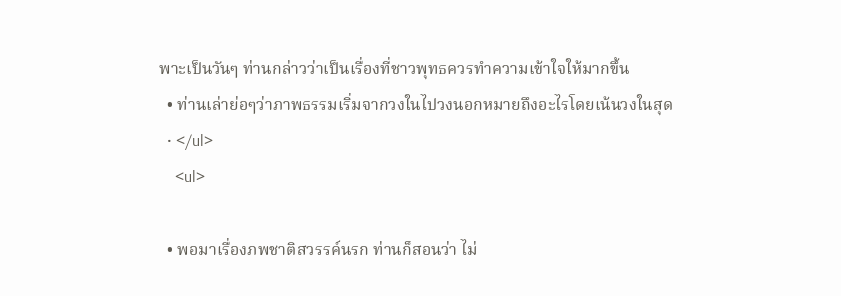พาะเป็นวันๆ ท่านกล่าวว่าเป็นเรื่องที่ชาวพุทธควรทำความเข้าใจให้มากขึ้น
  • ท่านเล่าย่อๆว่าภาพธรรมเริ่มจากวงในไปวงนอกหมายถึงอะไรโดยเน้นวงในสุด
  • </ul>
    <ul>

  • พอมาเรื่องภพชาติสวรรค์นรก ท่านก็สอนว่า ไม่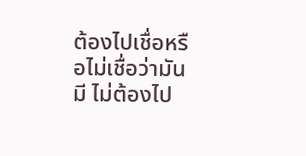ต้องไปเชื่อหรือไม่เชื่อว่ามันมี ไม่ต้องไป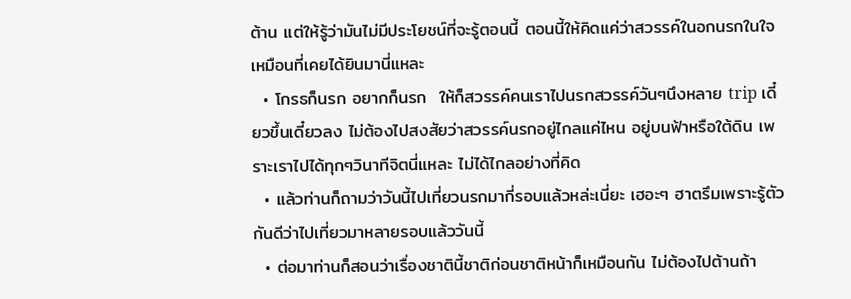ต้าน แต่ให้รู้ว่ามันไม่มีประโยชน์ที่จะรู้ตอนนี้ ตอนนี้ให้คิดแค่ว่าสวรรค์ในอกนรกในใจเหมือนที่เคยได้ยินมานี่แหละ
  • โกรธก็นรก อยากก็นรก  ให้ก็สวรรค์คนเราไปนรกสวรรค์วันๆนึงหลาย trip เดี๋ยวขึ้นเดี๋ยวลง ไม่ต้องไปสงสัยว่าสวรรค์นรกอยู่ไกลแค่ไหน อยู่บนฟ้าหรือใต้ดิน เพราะเราไปได้ทุกๆวินาทีจิตนี่แหละ ไม่ได้ไกลอย่างที่คิด
  • แล้วท่านก็ถามว่าวันนี้ไปเที่ยวนรกมากี่รอบแล้วหล่ะเนี่ยะ เฮอะๆ ฮาตรึมเพราะรู้ตัวกันดีว่าไปเที่ยวมาหลายรอบแล้ววันนี้
  • ต่อมาท่านก็สอนว่าเรื่องชาตินี้ชาติก่อนชาติหน้าก็เหมือนกัน ไม่ต้องไปต้านถ้า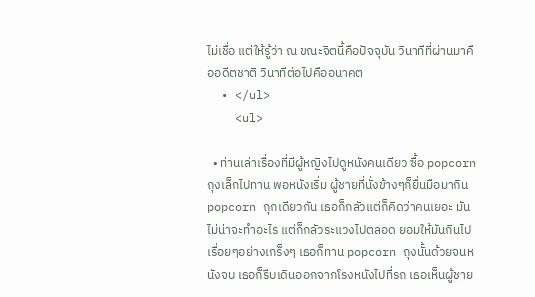ไม่เชื่อ แต่ให้รู้ว่า ณ ขณะจิตนี้คือปัจจุบัน วินาทีที่ผ่านมาคืออดีตชาติ วินาทีต่อไปคืออนาคต
  • </ul>
    <ul>

  • ท่านเล่าเรื่องที่มีผู้หญิงไปดูหนังคนเดียว ซื้อ popcornถุงเล็กไปทาน พอหนังเริ่ม ผู้ชายที่นั่งข้างๆก็ยื่นมือมากิน popcorn ถุกเดียวกัน เธอก็กลัวแต่ก็คิดว่าคนเยอะ มันไม่น่าจะทำอะไร แต่ก็กลัวระแวงไปตลอด ยอมให้มันกินไปเรื่อยๆอย่างเกร็งๆ เธอก็ทาน popcorn ถุงนั้นด้วยจนหนังจบ เธอก็รีบเดินออกจากโรงหนังไปที่รถ เธอเห็นผู้ชาย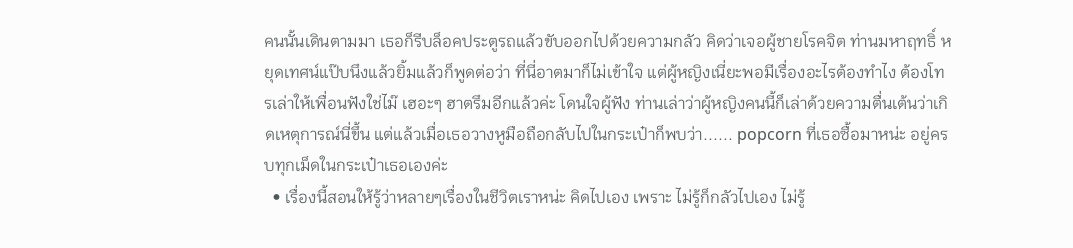คนนั้นเดินตามมา เธอก็รีบล็อคประตูรถแล้วขับออกไปด้วยความกลัว คิดว่าเจอผู้ชายโรคจิต ท่านมหาฤทธิ์ หยุดเทศน์แป๊บนึงแล้วยิ้มแล้วก็พูดต่อว่า ที่นี่อาตมาก็ไม่เข้าใจ แต่ผู้หญิงเนี่ยะพอมีเรื่องอะไรต้องทำไง ต้องโทรเล่าให้เพื่อนฟังใช่ไม๊ เฮอะๆ ฮาตรึมอีกแล้วค่ะ โดนใจผู้ฟัง ท่านเล่าว่าผู้หญิงคนนี้ก็เล่าด้วยความตื่นเต้นว่าเกิดเหตุการณ์นี่ขึ้น แต่แล้วเมื่อเธอวางหูมือถือกลับไปในกระเป๋าก็พบว่า...... popcorn ที่เธอซื้อมาหน่ะ อยู่ครบทุกเม็ดในกระเป๋าเธอเองค่ะ
  • เรื่องนี้สอนให้รู้ว่าหลายๆเรื่องในชีวิตเราหน่ะ คิดไปเอง เพราะ ไม่รู้ก็กลัวไปเอง ไม่รู้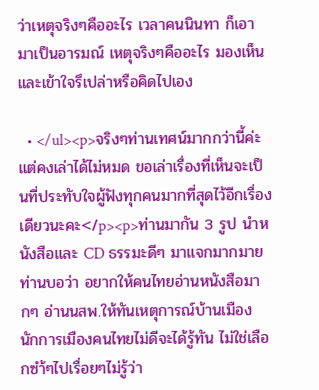ว่าเหตุจริงๆคืออะไร เวลาคนนินทา ก็เอามาเป็นอารมณ์ เหตุจริงๆคืออะไร มองเห็นและเข้าใจรึเปล่าหรือคิดไปเอง

  • </ul><p>จริงๆท่านเทศน์มากกว่านี้ค่ะแต่คงเล่าได้ไม่หมด ขอเล่าเรื่องที่เห็นจะเป็นที่ประทับใจผู้ฟังทุกคนมากที่สุดไว้อีกเรื่องเดียวนะคะ</p><p>ท่านมากัน 3 รูป นำหนังสือและ CD ธรรมะดีๆ มาแจกมากมาย ท่านบอว่า อยากให้คนไทยอ่านหนังสือมากๆ อ่านนสพ.ให้ทันเหตุการณ์บ้านเมือง นักการเมืองคนไทยไม่ดีจะได้รู้ทัน ไม่ใช่เลือกซำ้ๆไปเรื่อยๆไม่รู้ว่า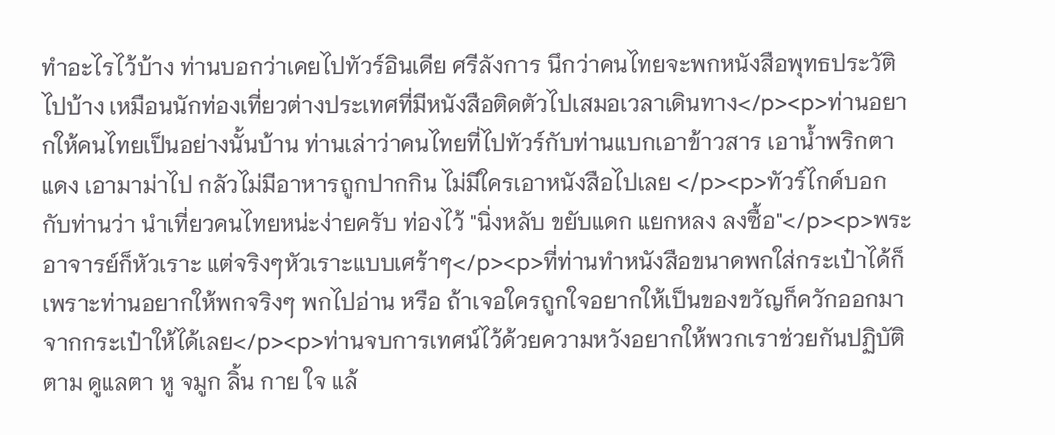ทำอะไรไว้บ้าง ท่านบอกว่าเคยไปทัวร์อินเดีย ศรีลังการ นึกว่าคนไทยจะพกหนังสือพุทธประวัติไปบ้าง เหมือนนักท่องเที่ยวต่างประเทศที่มีหนังสือติดตัวไปเสมอเวลาเดินทาง</p><p>ท่านอยากให้คนไทยเป็นอย่างนั้นบ้าน ท่านเล่าว่าคนไทยที่ไปทัวร์กับท่านแบกเอาข้าวสาร เอาน้ำพริกตาแดง เอามาม่าไป กลัวไม่มีอาหารถูกปากกิน ไม่มีใครเอาหนังสือไปเลย </p><p>ทัวร์ไกด์บอกกับท่านว่า นำเที่ยวคนไทยหน่ะง่ายครับ ท่องไว้ "นิ่งหลับ ขยับแดก แยกหลง ลงซื้อ"</p><p>พระอาจารย์ก็หัวเราะ แต่จริงๆหัวเราะแบบเศร้าๆ</p><p>ที่ท่านทำหนังสือขนาดพกใส่กระเป๋าได้ก็เพราะท่านอยากให้พกจริงๆ พกไปอ่าน หรือ ถ้าเจอใครถูกใจอยากให้เป็นของขวัญก็ควักออกมาจากกระเป๋าให้ได้เลย</p><p>ท่านจบการเทศน์ไว้ด้วยความหวังอยากให้พวกเราช่วยกันปฏิบัติตาม ดูแลตา หู จมูก ลิ้น กาย ใจ แล้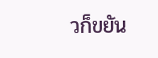วก็ขยัน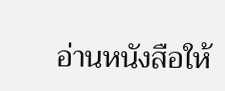อ่านหนังสือให้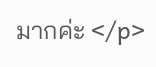มากค่ะ </p>